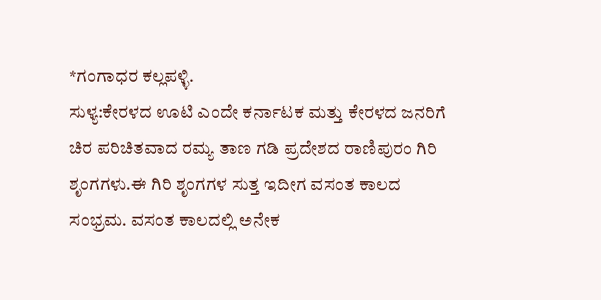*ಗಂಗಾಧರ ಕಲ್ಲಪಳ್ಳಿ.
ಸುಳ್ಯ:ಕೇರಳದ ಊಟಿ ಎಂದೇ ಕರ್ನಾಟಕ ಮತ್ತು ಕೇರಳದ ಜನರಿಗೆ ಚಿರ ಪರಿಚಿತವಾದ ರಮ್ಯ ತಾಣ ಗಡಿ ಪ್ರದೇಶದ ರಾಣಿಪುರಂ ಗಿರಿ ಶೃಂಗಗಳು.ಈ ಗಿರಿ ಶೃಂಗಗಳ ಸುತ್ತ ಇದೀಗ ವಸಂತ ಕಾಲದ ಸಂಭ್ರಮ. ವಸಂತ ಕಾಲದಲ್ಲಿ ಅನೇಕ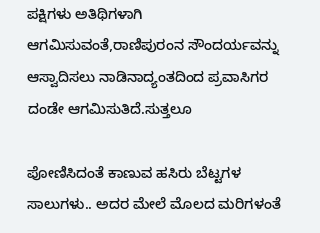ಪಕ್ಷಿಗಳು ಅತಿಥಿಗಳಾಗಿ ಆಗಮಿಸುವಂತೆ,ರಾಣಿಪುರಂನ ಸೌಂದರ್ಯವನ್ನು ಆಸ್ವಾದಿಸಲು ನಾಡಿನಾದ್ಯಂತದಿಂದ ಪ್ರವಾಸಿಗರ ದಂಡೇ ಆಗಮಿಸುತಿದೆ.ಸುತ್ತಲೂ

ಪೋಣಿಸಿದಂತೆ ಕಾಣುವ ಹಸಿರು ಬೆಟ್ಟಗಳ ಸಾಲುಗಳು.. ಅದರ ಮೇಲೆ ಮೊಲದ ಮರಿಗಳಂತೆ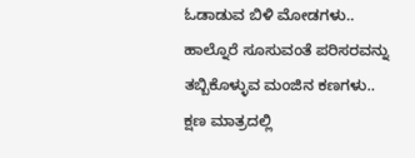ಓಡಾಡುವ ಬಿಳಿ ಮೋಡಗಳು.. ಹಾಲ್ನೊರೆ ಸೂಸುವಂತೆ ಪರಿಸರವನ್ನು ತಬ್ಬಿಕೊಳ್ಳುವ ಮಂಜಿನ ಕಣಗಳು.. ಕ್ಷಣ ಮಾತ್ರದಲ್ಲಿ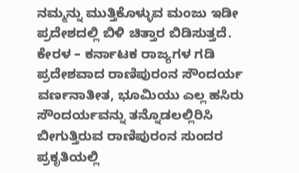ನಮ್ಮನ್ನು ಮುತ್ತಿಕೊಳ್ಳುವ ಮಂಜು ಇಡೀ ಪ್ರದೇಶದಲ್ಲಿ ಬಿಳಿ ಚಿತ್ತಾರ ಬಿಡಿಸುತ್ತದೆ. ಕೇರಳ – ಕರ್ನಾಟಕ ರಾಜ್ಯಗಳ ಗಡಿ ಪ್ರದೇಶವಾದ ರಾಣಿಪುರಂನ ಸೌಂದರ್ಯ ವರ್ಣನಾತೀತ, ಭೂಮಿಯು ಎಲ್ಲ ಹಸಿರು ಸೌಂದರ್ಯವನ್ನು ತನ್ನೊಡಲಲ್ಲಿರಿಸಿ ಬೀಗುತ್ತಿರುವ ರಾಣಿಪುರಂನ ಸುಂದರ ಪ್ರಕೃತಿಯಲ್ಲಿ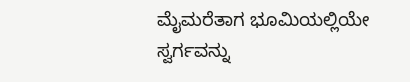ಮೈಮರೆತಾಗ ಭೂಮಿಯಲ್ಲಿಯೇ ಸ್ವರ್ಗವನ್ನು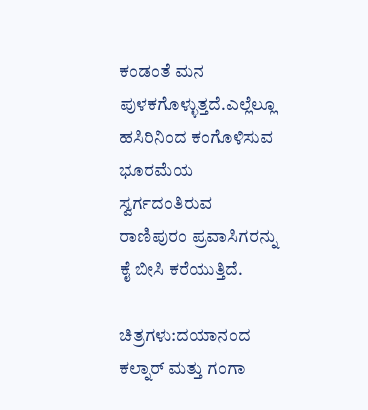ಕಂಡಂತೆ ಮನ ಪುಳಕಗೊಳ್ಳುತ್ತದೆ.ಎಲ್ಲೆಲ್ಲೂ ಹಸಿರಿನಿಂದ ಕಂಗೊಳಿಸುವ ಭೂರಮೆಯ ಸ್ವರ್ಗದಂತಿರುವ ರಾಣಿಪುರಂ ಪ್ರವಾಸಿಗರನ್ನು ಕೈ ಬೀಸಿ ಕರೆಯುತ್ತಿದೆ.

ಚಿತ್ರಗಳು:ದಯಾನಂದ ಕಲ್ನಾರ್ ಮತ್ತು ಗಂಗಾ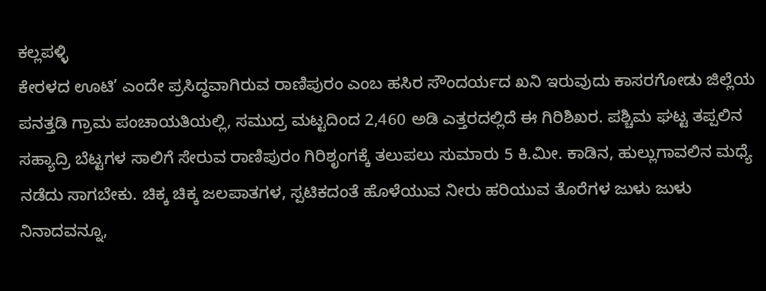ಕಲ್ಲಪಳ್ಳಿ
ಕೇರಳದ ಊಟಿ’ ಎಂದೇ ಪ್ರಸಿದ್ಧವಾಗಿರುವ ರಾಣಿಪುರಂ ಎಂಬ ಹಸಿರ ಸೌಂದರ್ಯದ ಖನಿ ಇರುವುದು ಕಾಸರಗೋಡು ಜಿಲ್ಲೆಯ ಪನತ್ತಡಿ ಗ್ರಾಮ ಪಂಚಾಯತಿಯಲ್ಲಿ, ಸಮುದ್ರ ಮಟ್ಟದಿಂದ 2,460 ಅಡಿ ಎತ್ತರದಲ್ಲಿದೆ ಈ ಗಿರಿಶಿಖರ. ಪಶ್ಚಿಮ ಘಟ್ಟ ತಪ್ಪಲಿನ ಸಹ್ಯಾದ್ರಿ ಬೆಟ್ಟಗಳ ಸಾಲಿಗೆ ಸೇರುವ ರಾಣಿಪುರಂ ಗಿರಿಶೃಂಗಕ್ಕೆ ತಲುಪಲು ಸುಮಾರು 5 ಕಿ.ಮೀ. ಕಾಡಿನ, ಹುಲ್ಲುಗಾವಲಿನ ಮಧ್ಯೆ ನಡೆದು ಸಾಗಬೇಕು. ಚಿಕ್ಕ ಚಿಕ್ಕ ಜಲಪಾತಗಳ, ಸ್ಪಟಿಕದಂತೆ ಹೊಳೆಯುವ ನೀರು ಹರಿಯುವ ತೊರೆಗಳ ಜುಳು ಜುಳು ನಿನಾದವನ್ನೂ,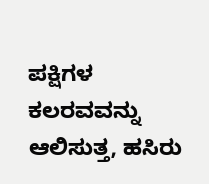ಪಕ್ಷಿಗಳ ಕಲರವವನ್ನು ಆಲಿಸುತ್ತ, ಹಸಿರು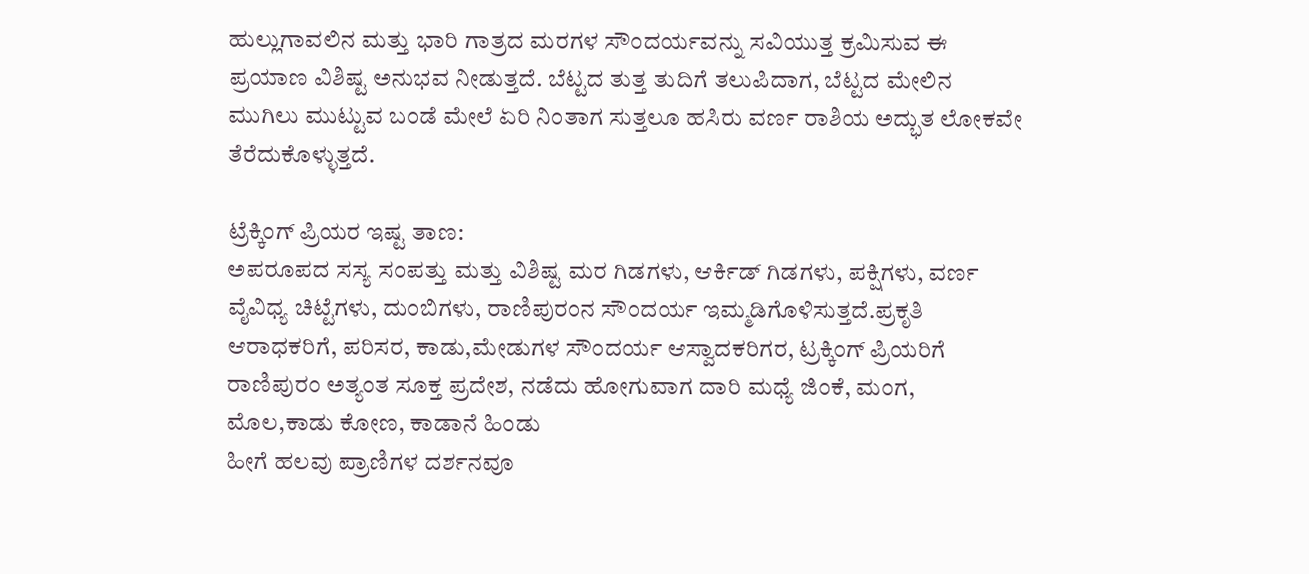ಹುಲ್ಲುಗಾವಲಿನ ಮತ್ತು ಭಾರಿ ಗಾತ್ರದ ಮರಗಳ ಸೌಂದರ್ಯವನ್ನು ಸವಿಯುತ್ತ ಕ್ರಮಿಸುವ ಈ ಪ್ರಯಾಣ ವಿಶಿಷ್ಟ ಅನುಭವ ನೀಡುತ್ತದೆ. ಬೆಟ್ಟದ ತುತ್ತ ತುದಿಗೆ ತಲುಪಿದಾಗ, ಬೆಟ್ಟದ ಮೇಲಿನ ಮುಗಿಲು ಮುಟ್ಟುವ ಬಂಡೆ ಮೇಲೆ ಏರಿ ನಿಂತಾಗ ಸುತ್ತಲೂ ಹಸಿರು ವರ್ಣ ರಾಶಿಯ ಅದ್ಭುತ ಲೋಕವೇ ತೆರೆದುಕೊಳ್ಳುತ್ತದೆ.

ಟ್ರೆಕ್ಕಿಂಗ್ ಪ್ರಿಯರ ಇಷ್ಟ ತಾಣ:
ಅಪರೂಪದ ಸಸ್ಯ ಸಂಪತ್ತು ಮತ್ತು ವಿಶಿಷ್ಟ ಮರ ಗಿಡಗಳು, ಆರ್ಕಿಡ್ ಗಿಡಗಳು, ಪಕ್ಷಿಗಳು, ವರ್ಣ ವೈವಿಧ್ಯ ಚಿಟ್ಟೆಗಳು, ದುಂಬಿಗಳು, ರಾಣಿಪುರಂನ ಸೌಂದರ್ಯ ಇಮ್ಮಡಿಗೊಳಿಸುತ್ತದೆ.ಪ್ರಕೃತಿ ಆರಾಧಕರಿಗೆ, ಪರಿಸರ, ಕಾಡು,ಮೇಡುಗಳ ಸೌಂದರ್ಯ ಆಸ್ವಾದಕರಿಗರ, ಟ್ರಕ್ಕಿಂಗ್ ಪ್ರಿಯರಿಗೆ ರಾಣಿಪುರಂ ಅತ್ಯಂತ ಸೂಕ್ತ ಪ್ರದೇಶ, ನಡೆದು ಹೋಗುವಾಗ ದಾರಿ ಮಧ್ಯೆ ಜಿಂಕೆ, ಮಂಗ, ಮೊಲ,ಕಾಡು ಕೋಣ, ಕಾಡಾನೆ ಹಿಂಡು
ಹೀಗೆ ಹಲವು ಪ್ರಾಣಿಗಳ ದರ್ಶನವೂ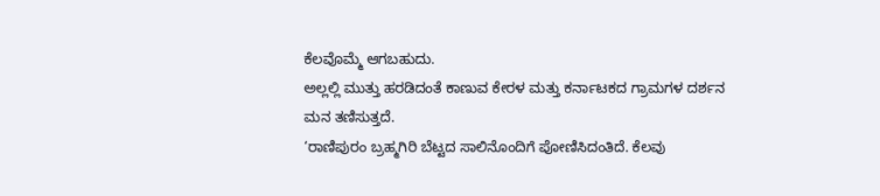ಕೆಲವೊಮ್ಮೆ ಆಗಬಹುದು.
ಅಲ್ಲಲ್ಲಿ ಮುತ್ತು ಹರಡಿದಂತೆ ಕಾಣುವ ಕೇರಳ ಮತ್ತು ಕರ್ನಾಟಕದ ಗ್ರಾಮಗಳ ದರ್ಶನ ಮನ ತಣಿಸುತ್ತದೆ.
‘ರಾಣಿಪುರಂ ಬ್ರಹ್ಮಗಿರಿ ಬೆಟ್ಟದ ಸಾಲಿನೊಂದಿಗೆ ಪೋಣಿಸಿದಂತಿದೆ. ಕೆಲವು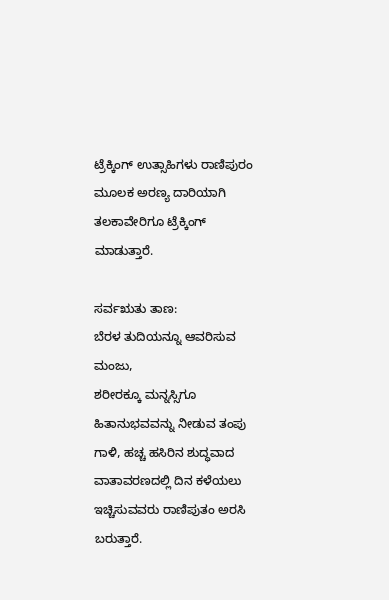ಟ್ರೆಕ್ಕಿಂಗ್ ಉತ್ಸಾಹಿಗಳು ರಾಣಿಪುರಂ ಮೂಲಕ ಅರಣ್ಯ ದಾರಿಯಾಗಿ ತಲಕಾವೇರಿಗೂ ಟ್ರೆಕ್ಕಿಂಗ್ ಮಾಡುತ್ತಾರೆ.

ಸರ್ವಋತು ತಾಣ:
ಬೆರಳ ತುದಿಯನ್ನೂ ಆವರಿಸುವ ಮಂಜು,
ಶರೀರಕ್ಕೂ ಮನ್ನಸ್ಸಿಗೂ ಹಿತಾನುಭವವನ್ನು ನೀಡುವ ತಂಪು ಗಾಳಿ, ಹಚ್ಚ ಹಸಿರಿನ ಶುದ್ಧವಾದ ವಾತಾವರಣದಲ್ಲಿ ದಿನ ಕಳೆಯಲು ಇಚ್ಚಿಸುವವರು ರಾಣಿಪುತಂ ಅರಸಿ ಬರುತ್ತಾರೆ.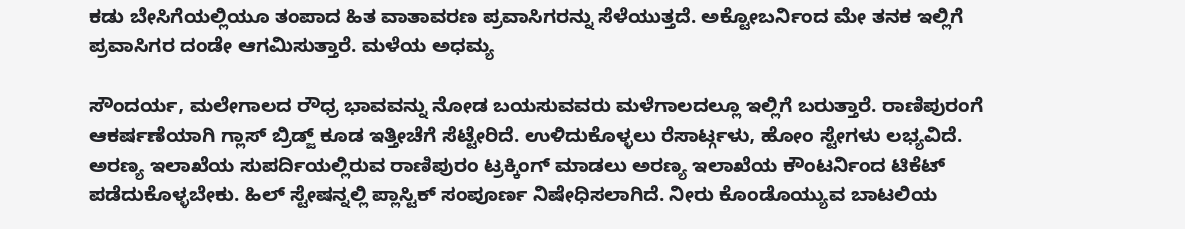ಕಡು ಬೇಸಿಗೆಯಲ್ಲಿಯೂ ತಂಪಾದ ಹಿತ ವಾತಾವರಣ ಪ್ರವಾಸಿಗರನ್ನು ಸೆಳೆಯುತ್ತದೆ. ಅಕ್ಟೋಬರ್ನಿಂದ ಮೇ ತನಕ ಇಲ್ಲಿಗೆ ಪ್ರವಾಸಿಗರ ದಂಡೇ ಆಗಮಿಸುತ್ತಾರೆ. ಮಳೆಯ ಅಧಮ್ಯ

ಸೌಂದರ್ಯ, ಮಲೇಗಾಲದ ರೌಧ್ರ ಭಾವವನ್ನು ನೋಡ ಬಯಸುವವರು ಮಳೆಗಾಲದಲ್ಲೂ ಇಲ್ಲಿಗೆ ಬರುತ್ತಾರೆ. ರಾಣಿಪುರಂಗೆ ಆಕರ್ಷಣೆಯಾಗಿ ಗ್ಲಾಸ್ ಬ್ರಿಡ್ಜ್ ಕೂಡ ಇತ್ತೀಚೆಗೆ ಸೆಟ್ಟೇರಿದೆ. ಉಳಿದುಕೊಳ್ಳಲು ರೆಸಾರ್ಟ್ಗಳು, ಹೋಂ ಸ್ಟೇಗಳು ಲಭ್ಯವಿದೆ. ಅರಣ್ಯ ಇಲಾಖೆಯ ಸುಪರ್ದಿಯಲ್ಲಿರುವ ರಾಣಿಪುರಂ ಟ್ರಕ್ಕಿಂಗ್ ಮಾಡಲು ಅರಣ್ಯ ಇಲಾಖೆಯ ಕೌಂಟರ್ನಿಂದ ಟಿಕೆಟ್ ಪಡೆದುಕೊಳ್ಳಬೇಕು. ಹಿಲ್ ಸ್ಟೇಷನ್ನಲ್ಲಿ ಪ್ಲಾಸ್ಟಿಕ್ ಸಂಪೂರ್ಣ ನಿಷೇಧಿಸಲಾಗಿದೆ. ನೀರು ಕೊಂಡೊಯ್ಯುವ ಬಾಟಲಿಯ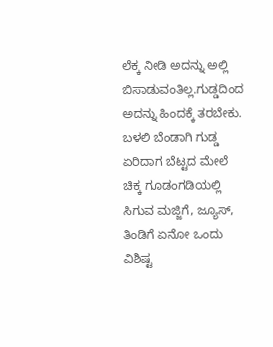ಲೆಕ್ಕ ನೀಡಿ ಅದನ್ನು ಅಲ್ಲಿ ಬಿಸಾಡುವಂತಿಲ್ಲ.ಗುಡ್ಡದಿಂದ ಅದನ್ನು ಹಿಂದಕ್ಕೆ ತರಬೇಕು. ಬಳಲಿ ಬೆಂಡಾಗಿ ಗುಡ್ಡ ಏರಿದಾಗ ಬೆಟ್ಟದ ಮೇಲೆ ಚಿಕ್ಕ ಗೂಡಂಗಡಿಯಲ್ಲಿ ಸಿಗುವ ಮಜ್ಜಿಗೆ, ಜ್ಯೂಸ್, ತಿಂಡಿಗೆ ಏನೋ ಒಂದು ವಿಶಿಷ್ಟ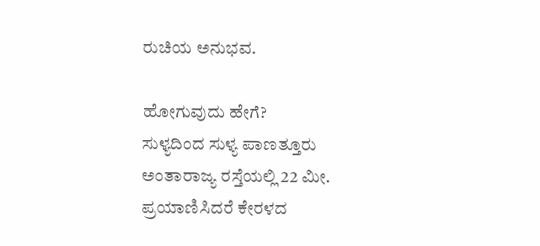ರುಚಿಯ ಅನುಭವ.

ಹೋಗುವುದು ಹೇಗೆ?
ಸುಳ್ಯದಿಂದ ಸುಳ್ಯ ಪಾಣತ್ತೂರು ಅಂತಾರಾಜ್ಯ ರಸ್ತೆಯಲ್ಲಿ 22 ಮೀ. ಪ್ರಯಾಣಿಸಿದರೆ ಕೇರಳದ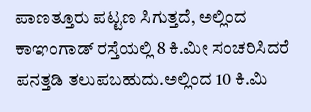ಪಾಣತ್ತೂರು ಪಟ್ಟಣ ಸಿಗುತ್ತದೆ, ಅಲ್ಲಿಂದ ಕಾಞಂಗಾಡ್ ರಸ್ತೆಯಲ್ಲಿ 8 ಕಿ.ಮೀ ಸಂಚರಿಸಿದರೆ ಪನತ್ತಡಿ ತಲುಪಬಹುದು.ಅಲ್ಲಿಂದ 10 ಕಿ.ಮಿ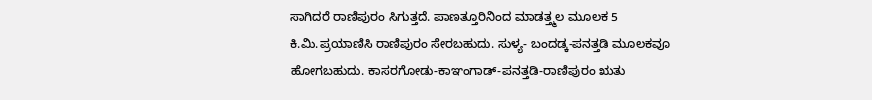ಸಾಗಿದರೆ ರಾಣಿಪುರಂ ಸಿಗುತ್ತದೆ. ಪಾಣತ್ತೂರಿನಿಂದ ಮಾಡತ್ತ್ಮಲ ಮೂಲಕ 5 ಕಿ.ಮಿ.ಪ್ರಯಾಣಿಸಿ ರಾಣಿಪುರಂ ಸೇರಬಹುದು. ಸುಳ್ಯ- ಬಂದಡ್ಕ-ಪನತ್ತಡಿ ಮೂಲಕವೂ ಹೋಗಬಹುದು. ಕಾಸರಗೋಡು-ಕಾಞಂಗಾಡ್-ಪನತ್ತಡಿ-ರಾಣಿಪುರಂ ಋತು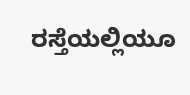ರಸ್ತೆಯಲ್ಲಿಯೂ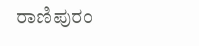ರಾಣಿಪುರಂ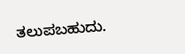ತಲುಪಬಹುದು.